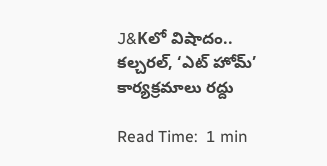J&Kలో విషాదం.. కల్చరల్, ‘ఎట్ హోమ్’ కార్యక్రమాలు రద్దు

Read Time:  1 min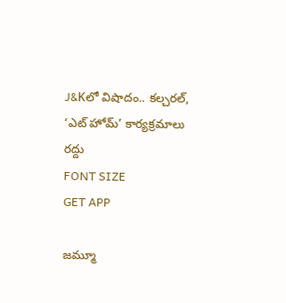J&Kలో విషాదం.. కల్చరల్, ‘ఎట్ హోమ్’ కార్యక్రమాలు రద్దు
FONT SIZE
GET APP

జమ్మూ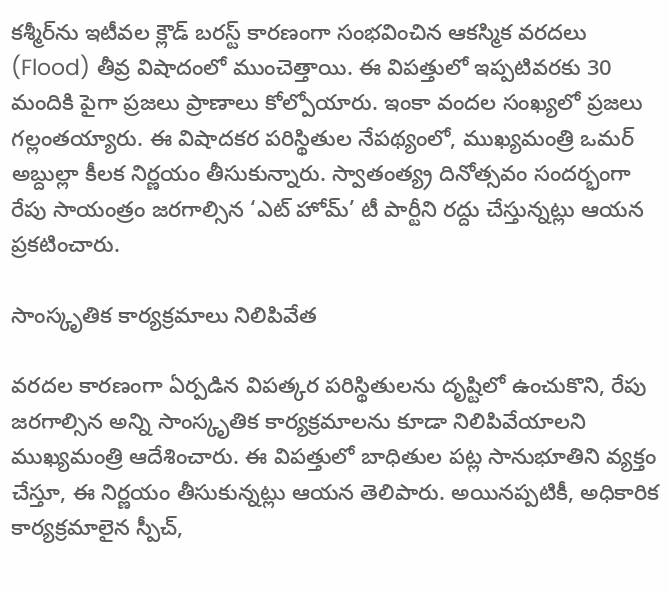కశ్మీర్‌ను ఇటీవల క్లౌడ్ బరస్ట్ కారణంగా సంభవించిన ఆకస్మిక వరదలు (Flood) తీవ్ర విషాదంలో ముంచెత్తాయి. ఈ విపత్తులో ఇప్పటివరకు 30 మందికి పైగా ప్రజలు ప్రాణాలు కోల్పోయారు. ఇంకా వందల సంఖ్యలో ప్రజలు గల్లంతయ్యారు. ఈ విషాదకర పరిస్థితుల నేపథ్యంలో, ముఖ్యమంత్రి ఒమర్ అబ్దుల్లా కీలక నిర్ణయం తీసుకున్నారు. స్వాతంత్య్ర దినోత్సవం సందర్భంగా రేపు సాయంత్రం జరగాల్సిన ‘ఎట్ హోమ్’ టీ పార్టీని రద్దు చేస్తున్నట్లు ఆయన ప్రకటించారు.

సాంస్కృతిక కార్యక్రమాలు నిలిపివేత

వరదల కారణంగా ఏర్పడిన విపత్కర పరిస్థితులను దృష్టిలో ఉంచుకొని, రేపు జరగాల్సిన అన్ని సాంస్కృతిక కార్యక్రమాలను కూడా నిలిపివేయాలని ముఖ్యమంత్రి ఆదేశించారు. ఈ విపత్తులో బాధితుల పట్ల సానుభూతిని వ్యక్తం చేస్తూ, ఈ నిర్ణయం తీసుకున్నట్లు ఆయన తెలిపారు. అయినప్పటికీ, అధికారిక కార్యక్రమాలైన స్పీచ్,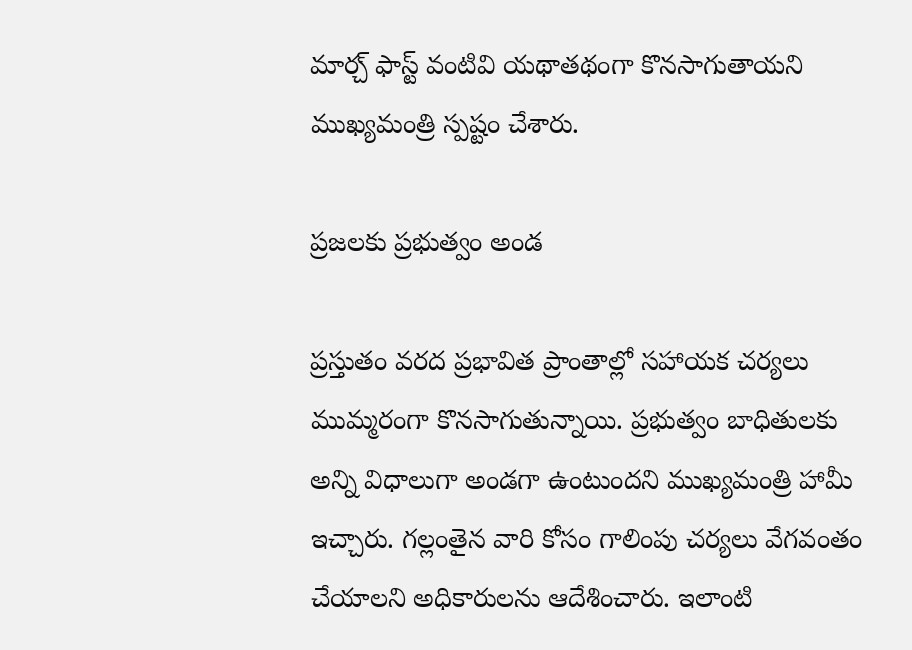మార్చ్ ఫాస్ట్ వంటివి యథాతథంగా కొనసాగుతాయని ముఖ్యమంత్రి స్పష్టం చేశారు.

ప్రజలకు ప్రభుత్వం అండ

ప్రస్తుతం వరద ప్రభావిత ప్రాంతాల్లో సహాయక చర్యలు ముమ్మరంగా కొనసాగుతున్నాయి. ప్రభుత్వం బాధితులకు అన్ని విధాలుగా అండగా ఉంటుందని ముఖ్యమంత్రి హామీ ఇచ్చారు. గల్లంతైన వారి కోసం గాలింపు చర్యలు వేగవంతం చేయాలని అధికారులను ఆదేశించారు. ఇలాంటి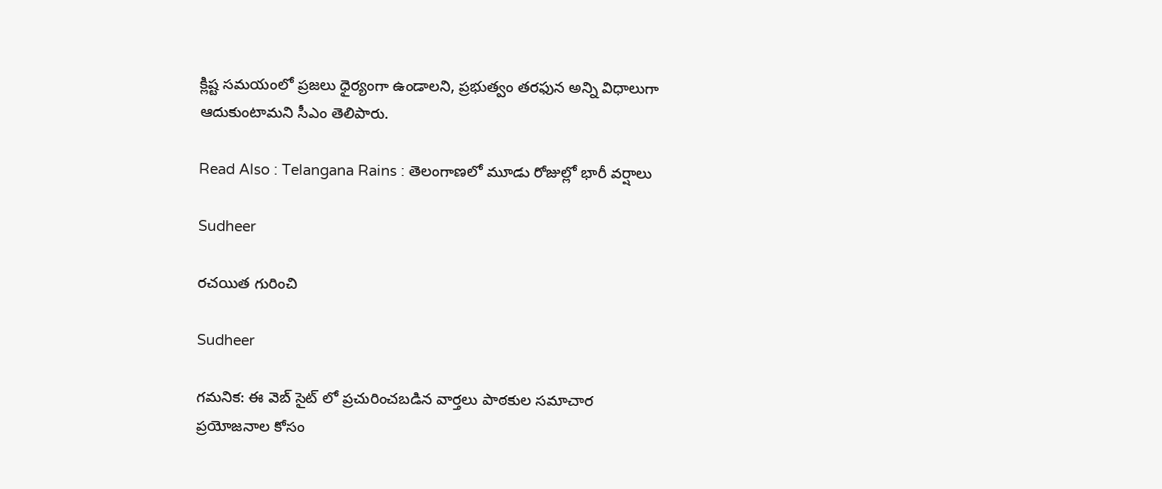క్లిష్ట సమయంలో ప్రజలు ధైర్యంగా ఉండాలని, ప్రభుత్వం తరఫున అన్ని విధాలుగా ఆదుకుంటామని సీఎం తెలిపారు.

Read Also : Telangana Rains : తెలంగాణలో మూడు రోజుల్లో భారీ వర్షాలు

Sudheer

రచయిత గురించి

Sudheer

గమనిక: ఈ వెబ్ సైట్ లో ప్రచురించబడిన వార్తలు పాఠకుల సమాచార ప్రయోజనాల కోసం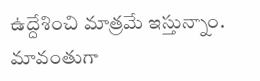ఉద్దేశించి మాత్రమే ఇస్తున్నాం. మావంతుగా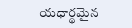యధార్థమైన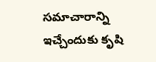సమాచారాన్ని ఇచ్చేందుకు కృషి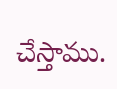చేస్తాము.